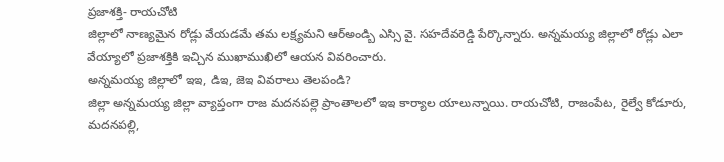ప్రజాశక్తి- రాయచోటి
జిల్లాలో నాణ్యమైన రోడ్లు వేయడమే తమ లక్ష్యమని ఆర్అండ్బి ఎస్సి వై. సహదేవరెడ్డి పేర్కొన్నారు. అన్నమయ్య జిల్లాలో రోడ్లు ఎలా వేయ్యాలో ప్రజాశక్తికి ఇచ్చిన ముఖాముఖిలో ఆయన వివరించారు.
అన్నమయ్య జిల్లాలో ఇఇ, డిఇ, జెఇ వివరాలు తెలపండి?
జిల్లా అన్నమయ్య జిల్లా వ్యాప్తంగా రాజ మదనపల్లె ప్రాంతాలలో ఇఇ కార్యాల యాలున్నాయి. రాయచోటి, రాజంపేట, రైల్వే కోడూరు, మదనపల్లి,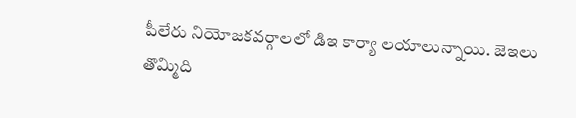పీలేరు నియోజకవర్గాలలో డిఇ కార్యా లయాలున్నాయి. జెఇలు తొమ్మిది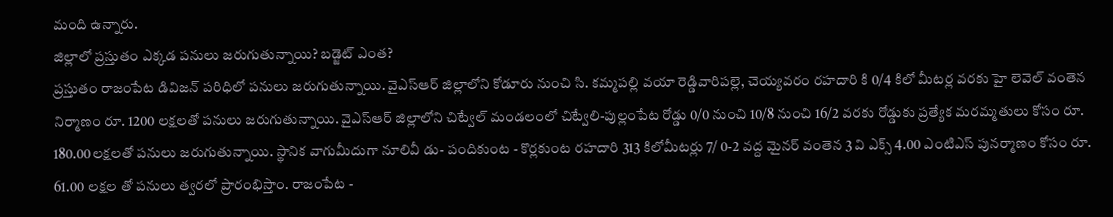మంది ఉన్నారు.
జిల్లాలో ప్రస్తుతం ఎక్కడ పనులు జరుగుతున్నాయి? బడ్జెట్ ఎంత?
ప్రస్తుతం రాజంపేట డివిజన్ పరిధిలో పనులు జరుగుతున్నాయి. వైఎస్ఆర్ జిల్లాలోని కోడూరు నుంచి సి. కమ్మపల్లి వయా రెడ్డివారిపల్లె, చెయ్యవరం రహదారి కి 0/4 కిలో మీటర్ల వరకు హై లెవెల్ వంతెన నిర్మాణం రూ. 1200 లక్షలతో పనులు జరుగుతున్నాయి. వైఎస్ఆర్ జిల్లాలోని చిట్వేల్ మండలంలో చిట్వేలి-పుల్లంపేట రోడ్డు 0/0 నుంచి 10/8 నుంచి 16/2 వరకు రోడ్డుకు ప్రత్యేక మరమ్మతులు కోసం రూ. 180.00లక్షలతో పనులు జరుగుతున్నాయి. స్థానిక వాగుమీదుగా నూలివీ డు- పందికుంట - కొర్లకుంట రహదారి 313 కిలోమీటర్లు 7/ 0-2 వద్ద మైనర్ వంతెన 3 వి ఎక్స్ 4.00 ఎంటిఎస్ పునర్మాణం కోసం రూ. 61.00 లక్షల తో పనులు త్వరలో ప్రారంభిస్తాం. రాజంపేట -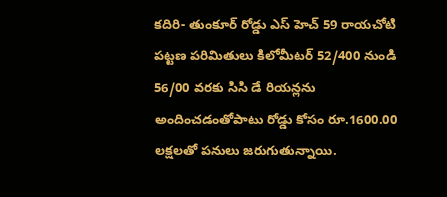కదిరి- తుంకూర్ రోడ్డు ఎస్ హెచ్ 59 రాయచోటి పట్టణ పరిమితులు కిలోమీటర్ 52/400 నుండి 56/00 వరకు సిసి డే రియన్లను అందించడంతోపాటు రోడ్డు కోసం రూ.1600.00 లక్షలతో పనులు జరుగుతున్నాయి.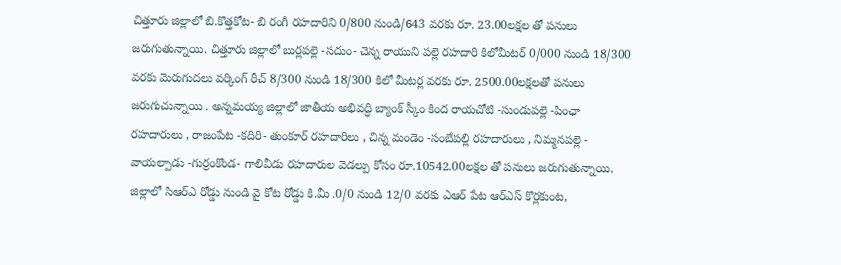చిత్తూరు జిల్లాలో బి.కొత్తకోట- బి రంగీ రహదారిని 0/800 నుండి/643 వరకు రూ. 23.00లక్షల తో పనులు జరుగుతున్నాయి. చిత్తూరు జిల్లాలో బుర్లపల్లె -సదుం- చెన్న రాయుని పల్లె రహదారి కిలోమీటర్ 0/000 నుండి 18/300 వరకు మెరుగుదలు వర్కింగ్ రీచ్ 8/300 నుండి 18/300 కిలో మీటర్ల వరకు రూ. 2500.00లక్షలతో పనులు జరుగుచున్నాయి . అన్నమయ్య జిల్లాలో జాతీయ అభివద్ధి బ్యాంక్ స్కీం కింద రాయచోటి -సుండుపల్లె -పింఛా రహదారులు , రాజంపేట -కదిరి- తుంకూర్ రహదారిలు , చిన్న మండెం -సంబేపల్లి రహదారులు , నిమ్మనపల్లె - వాయల్పాడు -గుర్రంకొండ- గాలివీడు రహదారుల వెడల్పు కోసం రూ.10542.00లక్షల తో పనులు జరుగుతున్నాయి. జిల్లాలో సిఆర్ఎ రోడ్డు నుండి వై కోట రోడ్డు కి.మీ .0/0 నుండి 12/0 వరకు ఎఆర్ పేట ఆర్ఎస్ కొర్లకుంట,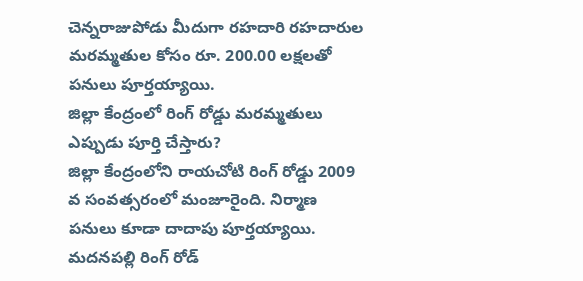చెన్నరాజుపోడు మీదుగా రహదారి రహదారుల మరమ్మతుల కోసం రూ. 200.00 లక్షలతో పనులు పూర్తయ్యాయి.
జిల్లా కేంద్రంలో రింగ్ రోడ్డు మరమ్మతులు ఎప్పుడు పూర్తి చేస్తారు?
జిల్లా కేంద్రంలోని రాయచోటి రింగ్ రోడ్డు 2009 వ సంవత్సరంలో మంజూరైంది. నిర్మాణ పనులు కూడా దాదాపు పూర్తయ్యాయి. మదనపల్లి రింగ్ రోడ్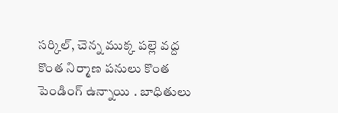సర్కిల్, చెన్న ముక్క పల్లె వద్ద కొంత నిర్మాణ పనులు కొంత పెండింగ్ ఉన్నాయి . బాధితులు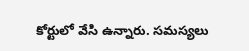కోర్టులో వేసి ఉన్నారు. సమస్యలు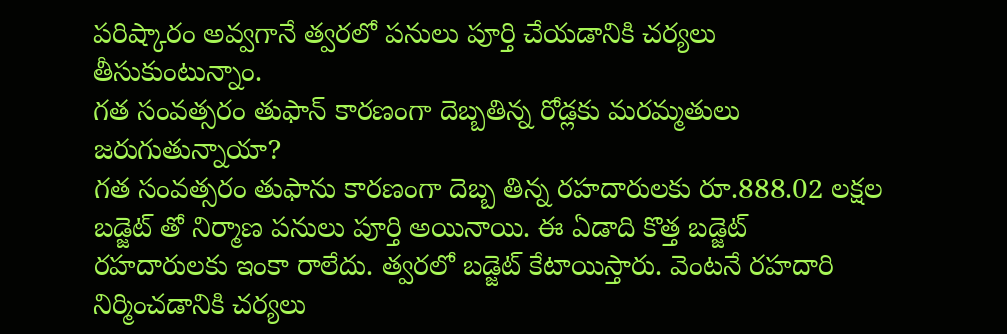పరిష్కారం అవ్వగానే త్వరలో పనులు పూర్తి చేయడానికి చర్యలు తీసుకుంటున్నాం.
గత సంవత్సరం తుఫాన్ కారణంగా దెబ్బతిన్న రోడ్లకు మరమ్మతులు జరుగుతున్నాయా?
గత సంవత్సరం తుఫాను కారణంగా దెబ్బ తిన్న రహదారులకు రూ.888.02 లక్షల బడ్జెట్ తో నిర్మాణ పనులు పూర్తి అయినాయి. ఈ ఏడాది కొత్త బడ్జెట్ రహదారులకు ఇంకా రాలేదు. త్వరలో బడ్జెట్ కేటాయిస్తారు. వెంటనే రహదారి నిర్మించడానికి చర్యలు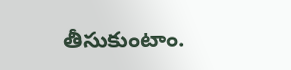తీసుకుంటాం.